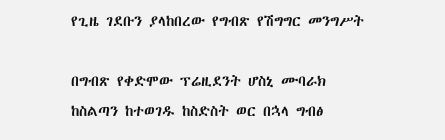የጊዜ ገደቡን ያላከበረው የግብጽ የሽግግር መንግሥት

በግብጽ የቀድሞው ፕሬዚደንት ሆስኒ ሙባራክ ከስልጣን ከተወገዱ ከስድስት ወር በኋላ ግብፅ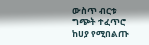ውስጥ ብርቱ ግጭት ተፈጥሮ ከሀያ የሚበልጡ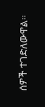ሰዎች ተገድለውዋል።